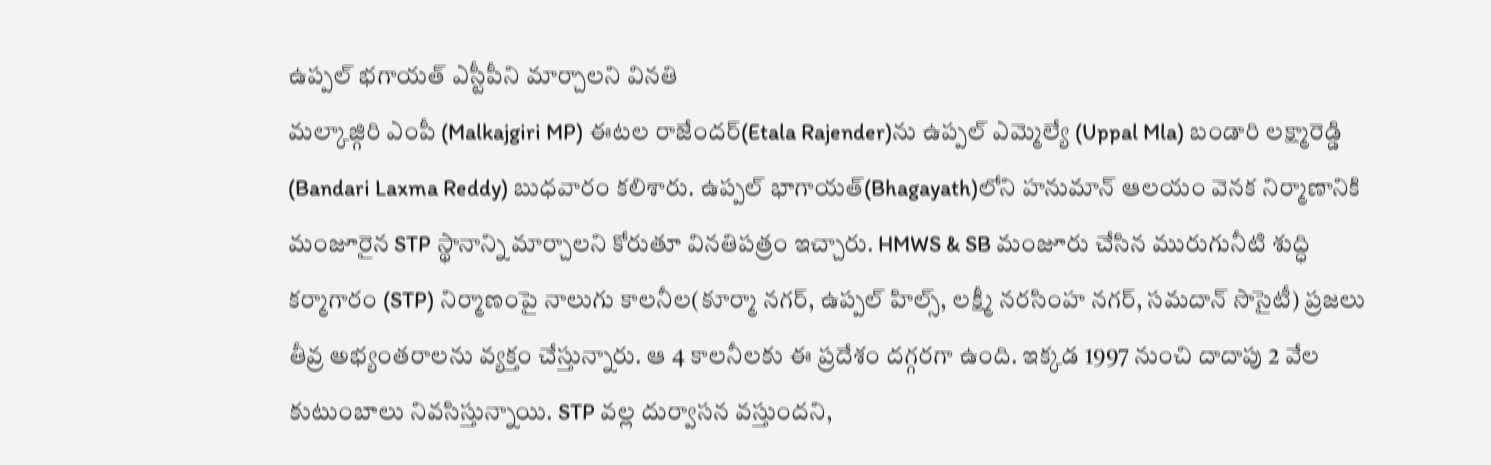ఉప్పల్ భగాయత్ ఎస్టీపీని మార్చాలని వినతి
మల్కాజ్గిరి ఎంపీ (Malkajgiri MP) ఈటల రాజేందర్(Etala Rajender)ను ఉప్పల్ ఎమ్మెల్యే (Uppal Mla) బండారి లక్ష్మారెడ్డి (Bandari Laxma Reddy) బుధవారం కలిశారు. ఉప్పల్ భాగాయత్(Bhagayath)లోని హనుమాన్ ఆలయం వెనక నిర్మాణానికి మంజూరైన STP స్థానాన్ని మార్చాలని కోరుతూ వినతిపత్రం ఇచ్చారు. HMWS & SB మంజూరు చేసిన మురుగునీటి శుద్ధి కర్మాగారం (STP) నిర్మాణంపై నాలుగు కాలనీల(కూర్మా నగర్, ఉప్పల్ హిల్స్, లక్ష్మీ నరసింహ నగర్, సమదాన్ సొసైటీ) ప్రజలు తీవ్ర అభ్యంతరాలను వ్యక్తం చేస్తున్నారు. ఆ 4 కాలనీలకు ఈ ప్రదేశం దగ్గరగా ఉంది. ఇక్కడ 1997 నుంచి దాదాపు 2 వేల కుటుంబాలు నివసిస్తున్నాయి. STP వల్ల దుర్వాసన వస్తుందని,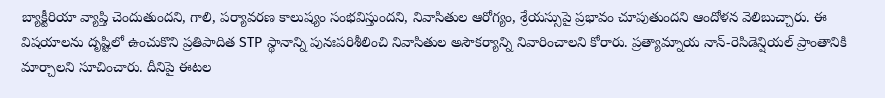బ్యాక్టీరియా వ్యాప్తి చెందుతుందని, గాలి, పర్యావరణ కాలుష్యం సంభవిస్తుందని, నివాసితుల ఆరోగ్యం, శ్రేయస్సుపై ప్రభావం చూపుతుందని ఆందోళన వెలిబుచ్చారు. ఈ విషయాలను దృష్టిలో ఉంచుకొని ప్రతిపాదిత STP స్థానాన్ని పునఃపరిశీలించి నివాసితుల అసౌకర్యాన్ని నివారించాలని కోరారు. ప్రత్యామ్నాయ నాన్-రెసిడెన్షియల్ ప్రాంతానికి మార్చాలని సూచించారు. దీనిపై ఈటల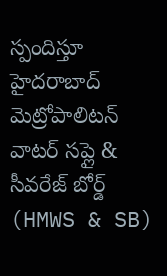స్పందిస్తూ హైదరాబాద్ మెట్రోపాలిటన్ వాటర్ సప్లై & సీవరేజ్ బోర్డ్ (HMWS & SB)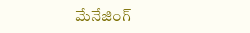మేనేజింగ్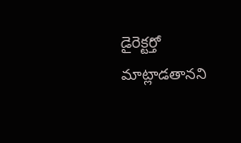డైరెక్టర్తో మాట్లాడతానని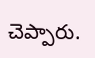చెప్పారు.